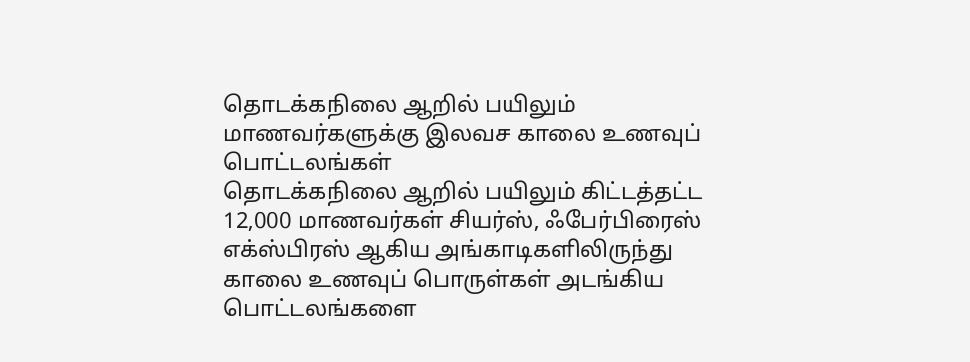தொடக்கநிலை ஆறில் பயிலும் மாணவர்களுக்கு இலவச காலை உணவுப் பொட்டலங்கள்
தொடக்கநிலை ஆறில் பயிலும் கிட்டத்தட்ட 12,000 மாணவர்கள் சியர்ஸ், ஃபேர்பிரைஸ் எக்ஸ்பிரஸ் ஆகிய அங்காடிகளிலிருந்து காலை உணவுப் பொருள்கள் அடங்கிய பொட்டலங்களை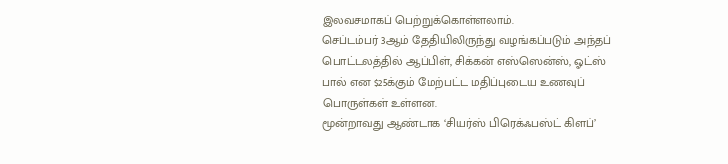இலவசமாகப் பெற்றுக்கொள்ளலாம்.
செப்டம்பர் 3ஆம் தேதியிலிருந்து வழங்கப்படும் அந்தப் பொட்டலத்தில் ஆப்பிள், சிக்கன் எஸ்ஸென்ஸ், ஓட்ஸ் பால் என $25க்கும் மேற்பட்ட மதிப்புடைய உணவுப் பொருள்கள் உள்ளன.
மூன்றாவது ஆண்டாக ‘சியர்ஸ் பிரெக்ஃபஸ்ட் கிளப்’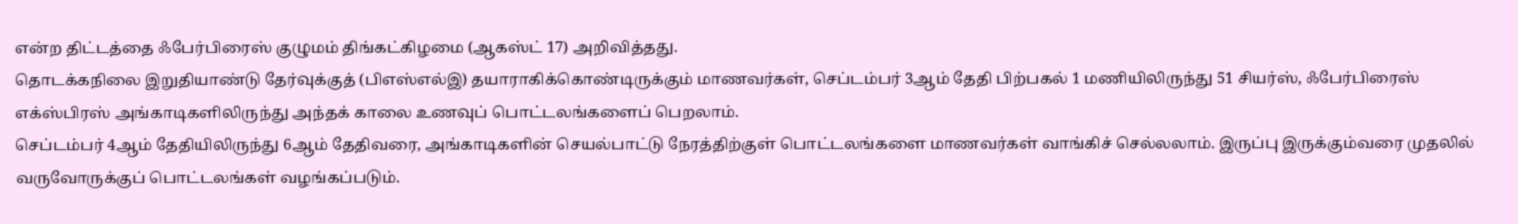என்ற திட்டத்தை ஃபேர்பிரைஸ் குழுமம் திங்கட்கிழமை (ஆகஸ்ட் 17) அறிவித்தது.
தொடக்கநிலை இறுதியாண்டு தேர்வுக்குத் (பிஎஸ்எல்இ) தயாராகிக்கொண்டிருக்கும் மாணவர்கள், செப்டம்பர் 3ஆம் தேதி பிற்பகல் 1 மணியிலிருந்து 51 சியர்ஸ், ஃபேர்பிரைஸ் எக்ஸ்பிரஸ் அங்காடிகளிலிருந்து அந்தக் காலை உணவுப் பொட்டலங்களைப் பெறலாம்.
செப்டம்பர் 4ஆம் தேதியிலிருந்து 6ஆம் தேதிவரை, அங்காடிகளின் செயல்பாட்டு நேரத்திற்குள் பொட்டலங்களை மாணவர்கள் வாங்கிச் செல்லலாம். இருப்பு இருக்கும்வரை முதலில் வருவோருக்குப் பொட்டலங்கள் வழங்கப்படும்.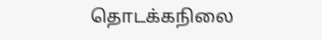தொடக்கநிலை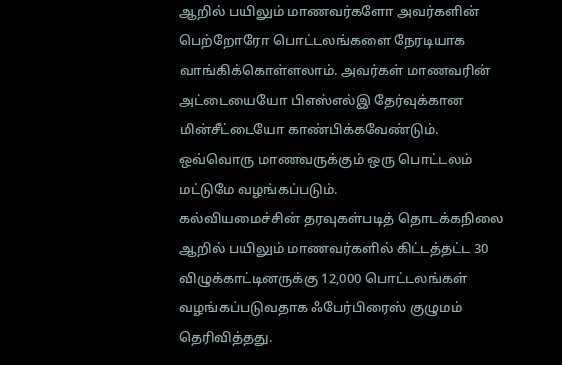ஆறில் பயிலும் மாணவர்களோ அவர்களின் பெற்றோரோ பொட்டலங்களை நேரடியாக வாங்கிக்கொள்ளலாம். அவர்கள் மாணவரின் அட்டையையோ பிஎஸ்எல்இ தேர்வுக்கான மின்சீட்டையோ காண்பிக்கவேண்டும்.
ஒவ்வொரு மாணவருக்கும் ஒரு பொட்டலம் மட்டுமே வழங்கப்படும்.
கல்வியமைச்சின் தரவுகள்படித் தொடக்கநிலை ஆறில் பயிலும் மாணவர்களில் கிட்டத்தட்ட 30 விழுக்காட்டினருக்கு 12,000 பொட்டலங்கள் வழங்கப்படுவதாக ஃபேர்பிரைஸ் குழுமம் தெரிவித்தது.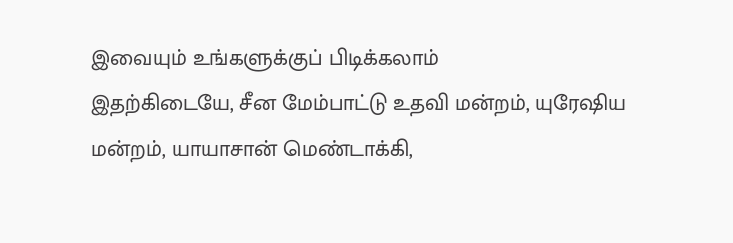இவையும் உங்களுக்குப் பிடிக்கலாம்
இதற்கிடையே, சீன மேம்பாட்டு உதவி மன்றம், யுரேஷிய மன்றம், யாயாசான் மெண்டாக்கி,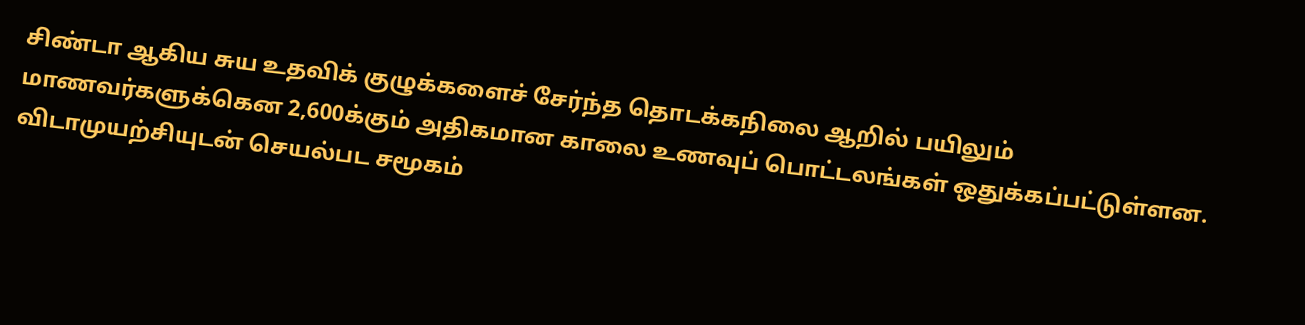சிண்டா ஆகிய சுய உதவிக் குழுக்களைச் சேர்ந்த தொடக்கநிலை ஆறில் பயிலும் மாணவர்களுக்கென 2,600க்கும் அதிகமான காலை உணவுப் பொட்டலங்கள் ஒதுக்கப்பட்டுள்ளன.
விடாமுயற்சியுடன் செயல்பட சமூகம்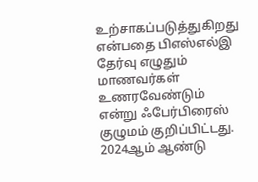உற்சாகப்படுத்துகிறது என்பதை பிஎஸ்எல்இ தேர்வு எழுதும் மாணவர்கள் உணரவேண்டும் என்று ஃபேர்பிரைஸ் குழுமம் குறிப்பிட்டது.
2024ஆம் ஆண்டு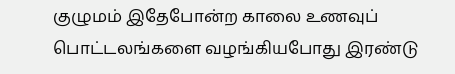குழுமம் இதேபோன்ற காலை உணவுப் பொட்டலங்களை வழங்கியபோது இரண்டு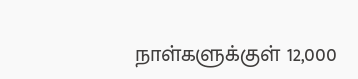நாள்களுக்குள் 12,000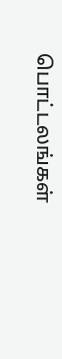பொட்டலங்கள்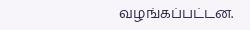வழங்கப்பட்டன.